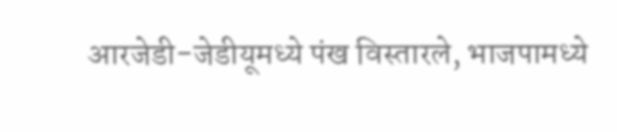आरजेडी-जेडीयूमध्ये पंख विस्तारले, भाजपामध्ये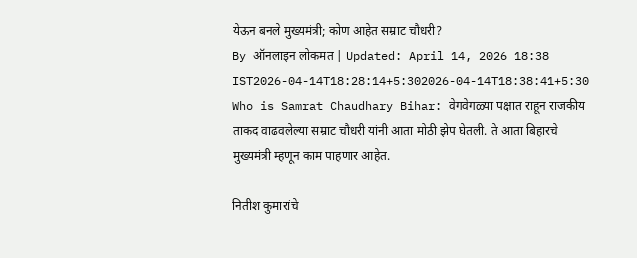येऊन बनले मुख्यमंत्री; कोण आहेत सम्राट चौधरी?
By ऑनलाइन लोकमत | Updated: April 14, 2026 18:38 IST2026-04-14T18:28:14+5:302026-04-14T18:38:41+5:30
Who is Samrat Chaudhary Bihar: वेगवेगळ्या पक्षात राहून राजकीय ताकद वाढवलेल्या सम्राट चौधरी यांनी आता मोठी झेप घेतली. ते आता बिहारचे मुख्यमंत्री म्हणून काम पाहणार आहेत.

नितीश कुमारांचे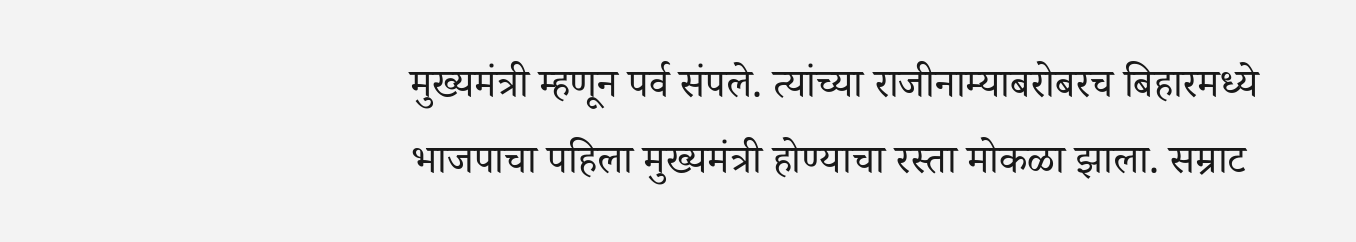मुख्यमंत्री म्हणून पर्व संपले. त्यांच्या राजीनाम्याबरोबरच बिहारमध्ये भाजपाचा पहिला मुख्यमंत्री होण्याचा रस्ता मोकळा झाला. सम्राट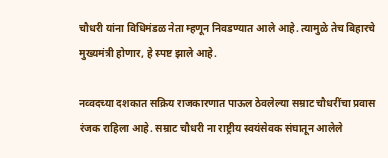चौधरी यांना विधिमंडळ नेता म्हणून निवडण्यात आले आहे. त्यामुळे तेच बिहारचे मुख्यमंत्री होणार, हे स्पष्ट झाले आहे.

नव्वदच्या दशकात सक्रिय राजकारणात पाऊल ठेवलेल्या सम्राट चौधरींचा प्रवास रंजक राहिला आहे. सम्राट चौधरी ना राष्ट्रीय स्वयंसेवक संघातून आलेले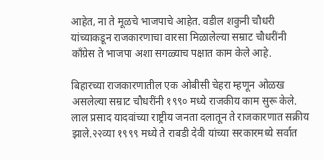आहेत, ना ते मूळचे भाजपाचे आहेत. वडील शकुनी चौधरी यांच्याकडून राजकारणाचा वारसा मिळालेल्या सम्राट चौधरींनी काँग्रेस ते भाजपा अशा सगळ्याच पक्षात काम केले आहे.

बिहारच्या राजकारणातील एक ओबीसी चेहरा म्हणून ओळख असलेल्या सम्राट चौधरींनी १९९० मध्ये राजकीय काम सुरू केले. लाल प्रसाद यादवांच्या राष्ट्रीय जनता दलातून ते राजकारणात सक्रीय झाले.२२व्या १९९९ मध्ये ते राबडी देवी यांच्या सरकारमध्ये सर्वात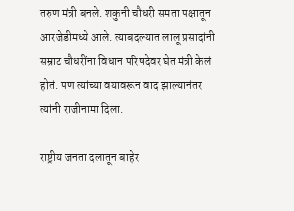तरुण मंत्री बनले. शकुनी चौधरी समता पक्षातून आरजेडीमध्ये आले. त्याबदल्यात लालू प्रसादांनी सम्राट चौधरींना विधान परिषदेवर घेत मंत्री केलं होतं. पण त्यांच्या वयावरून वाद झाल्यानंतर त्यांनी राजीनामा दिला.

राष्ट्रीय जनता दलातून बाहेर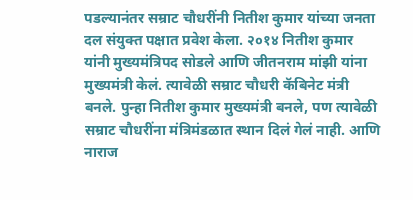पडल्यानंतर सम्राट चौधरींनी नितीश कुमार यांच्या जनता दल संयुक्त पक्षात प्रवेश केला. २०१४ नितीश कुमार यांनी मुख्यमंत्रिपद सोडले आणि जीतनराम मांझी यांना मुख्यमंत्री केलं. त्यावेळी सम्राट चौधरी कॅबिनेट मंत्री बनले. पुन्हा नितीश कुमार मुख्यमंत्री बनले, पण त्यावेळी सम्राट चौधरींना मंत्रिमंडळात स्थान दिलं गेलं नाही. आणि नाराज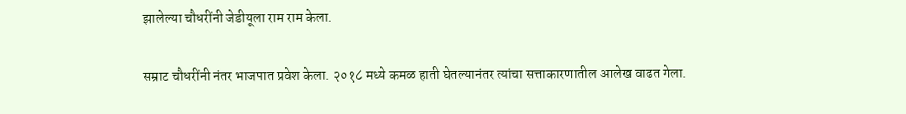झालेल्या चौधरींनी जेडीयूला राम राम केला.

सम्राट चौधरींनी नंतर भाजपात प्रवेश केला. २०१८ मध्ये कमळ हाती घेतल्यानंतर त्यांचा सत्ताकारणातील आलेख वाढत गेला.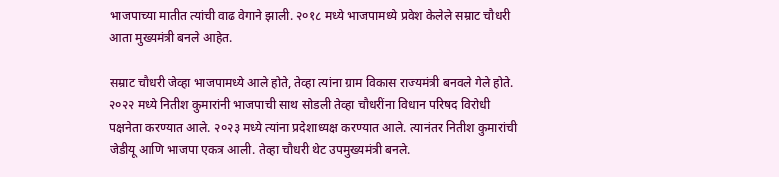भाजपाच्या मातीत त्यांची वाढ वेगाने झाली. २०१८ मध्ये भाजपामध्ये प्रवेश केलेले सम्राट चौधरी आता मुख्यमंत्री बनले आहेत.

सम्राट चौधरी जेव्हा भाजपामध्ये आले होते, तेव्हा त्यांना ग्राम विकास राज्यमंत्री बनवले गेले होते. २०२२ मध्ये नितीश कुमारांनी भाजपाची साथ सोडली तेव्हा चौधरींना विधान परिषद विरोधी पक्षनेता करण्यात आले. २०२३ मध्ये त्यांना प्रदेशाध्यक्ष करण्यात आले. त्यानंतर नितीश कुमारांची जेडीयू आणि भाजपा एकत्र आली. तेव्हा चौधरी थेट उपमुख्यमंत्री बनले.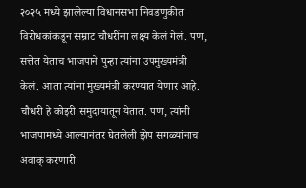२०२५ मध्ये झालेल्या विधानसभा निवडणुकीत विरोधकांकडून सम्राट चौधरींना लक्ष्य केलं गेलं. पण, सत्तेत येताच भाजपाने पुन्हा त्यांना उपमुख्यमंत्री केलं. आता त्यांना मुख्यमंत्री करण्यात येणार आहे. चौधरी हे कोइरी समुदायातून येतात. पण, त्यांनी भाजपामध्ये आल्यानंतर घेतलेली झेप सगळ्यांनाच अवाक् करणारी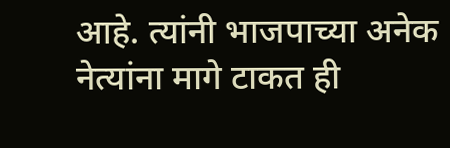आहे. त्यांनी भाजपाच्या अनेक नेत्यांना मागे टाकत ही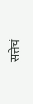सत्तेचं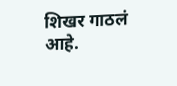शिखर गाठलं आहे.